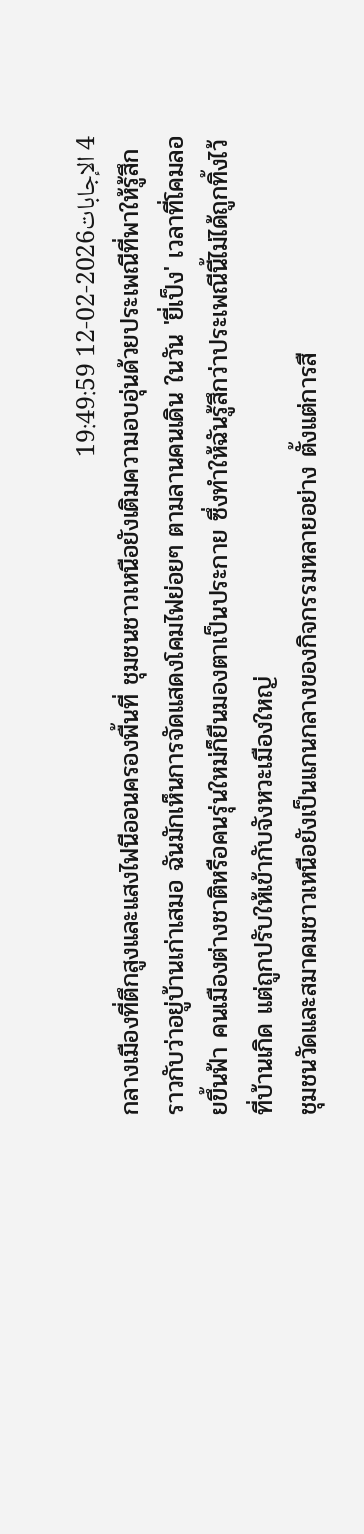4 الإجابات2026-02-12 19:49:59
กลางเมืองที่ตึกสูงและแสงไฟนีออนครองพื้นที่ ชุมชนชาวเหนือยังเติมความอบอุ่นด้วยประเพณีที่พาให้รู้สึกราวกับว่าอยู่บ้านเก่าเสมอ ฉันมักเห็นการจัดแสดงโคมไฟย่อยๆ ตามลานคนเดิน ในวัน 'ยี่เป็ง' เวลาที่โคมลอยขึ้นฟ้า คนเมืองต่างชาติหรือคนรุ่นใหม่ก็ยืนมองตาเป็นประกาย ซึ่งทำให้ฉันรู้สึกว่าประเพณีนี้ไม่ได้ถูกทิ้งไว้ที่บ้านเกิด แต่ถูกปรับให้เข้ากับจังหวะเมืองใหญ่
ชุมชนวัดและสมาคมชาวเหนือยังเป็นแกนกลางของกิจกรรมหลายอย่าง ตั้งแต่การสื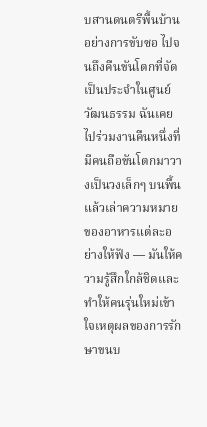บสานดนตรีพื้นบ้านอย่างการขับซอ ไปจนถึงคืนขันโตกที่จัดเป็นประจำในศูนย์วัฒนธรรม ฉันเคยไปร่วมงานคืนหนึ่งที่มีคนถือขันโตกมาวางเป็นวงเล็กๆ บนพื้นแล้วเล่าความหมายของอาหารแต่ละอย่างให้ฟัง — มันให้ความรู้สึกใกล้ชิดและทำให้คนรุ่นใหม่เข้าใจเหตุผลของการรักษาขนบ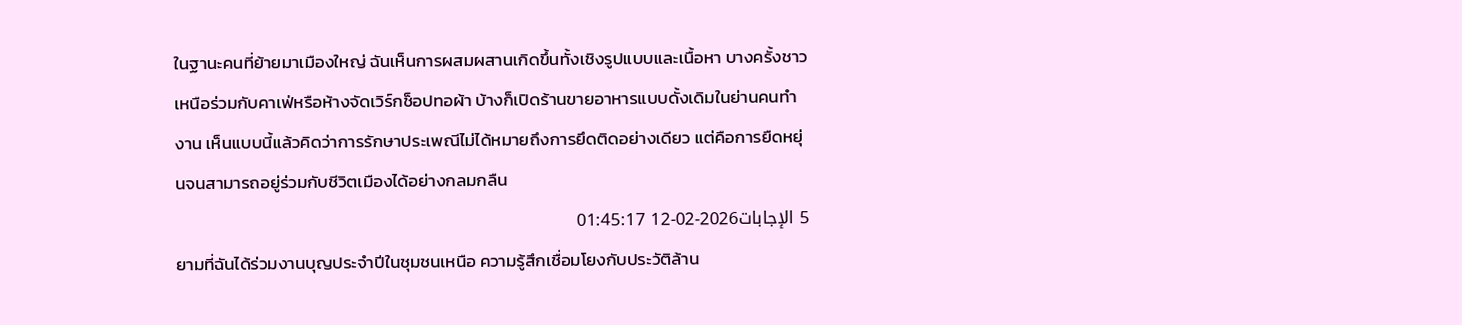ในฐานะคนที่ย้ายมาเมืองใหญ่ ฉันเห็นการผสมผสานเกิดขึ้นทั้งเชิงรูปแบบและเนื้อหา บางครั้งชาวเหนือร่วมกับคาเฟ่หรือห้างจัดเวิร์กช็อปทอผ้า บ้างก็เปิดร้านขายอาหารแบบดั้งเดิมในย่านคนทำงาน เห็นแบบนี้แล้วคิดว่าการรักษาประเพณีไม่ได้หมายถึงการยึดติดอย่างเดียว แต่คือการยืดหยุ่นจนสามารถอยู่ร่วมกับชีวิตเมืองได้อย่างกลมกลืน
5 الإجابات2026-02-12 01:45:17
ยามที่ฉันได้ร่วมงานบุญประจำปีในชุมชนเหนือ ความรู้สึกเชื่อมโยงกับประวัติล้าน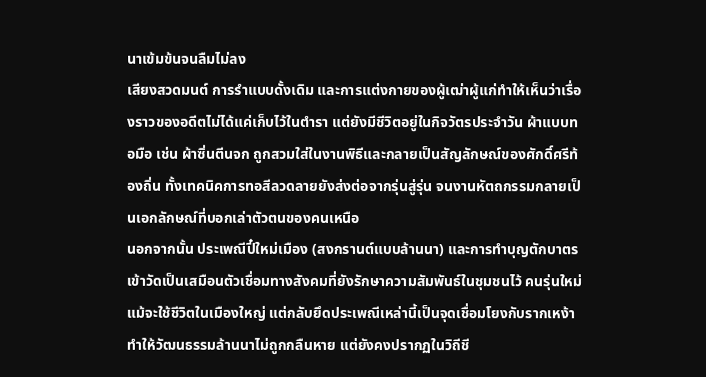นาเข้มข้นจนลืมไม่ลง
เสียงสวดมนต์ การรำแบบดั้งเดิม และการแต่งกายของผู้เฒ่าผู้แก่ทำให้เห็นว่าเรื่องราวของอดีตไม่ได้แค่เก็บไว้ในตำรา แต่ยังมีชีวิตอยู่ในกิจวัตรประจำวัน ผ้าแบบทอมือ เช่น ผ้าซิ่นตีนจก ถูกสวมใส่ในงานพิธีและกลายเป็นสัญลักษณ์ของศักดิ์ศรีท้องถิ่น ทั้งเทคนิคการทอสีลวดลายยังส่งต่อจากรุ่นสู่รุ่น จนงานหัตถกรรมกลายเป็นเอกลักษณ์ที่บอกเล่าตัวตนของคนเหนือ
นอกจากนั้น ประเพณีปี๋ใหม่เมือง (สงกรานต์แบบล้านนา) และการทำบุญตักบาตรเข้าวัดเป็นเสมือนตัวเชื่อมทางสังคมที่ยังรักษาความสัมพันธ์ในชุมชนไว้ คนรุ่นใหม่แม้จะใช้ชีวิตในเมืองใหญ่ แต่กลับยึดประเพณีเหล่านี้เป็นจุดเชื่อมโยงกับรากเหง้า ทำให้วัฒนธรรมล้านนาไม่ถูกกลืนหาย แต่ยังคงปรากฏในวิถีชี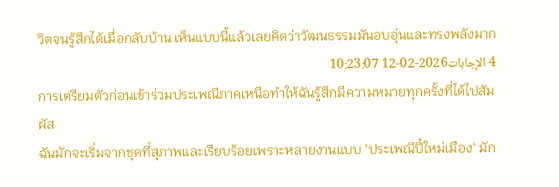วิตจนรู้สึกได้เมื่อกลับบ้าน เห็นแบบนี้แล้วเลยคิดว่าวัฒนธรรมมันอบอุ่นและทรงพลังมาก
4 الإجابات2026-02-12 10:23:07
การเตรียมตัวก่อนเข้าร่วมประเพณีภาคเหนือทำให้ฉันรู้สึกมีความหมายทุกครั้งที่ได้ไปสัมผัส
ฉันมักจะเริ่มจากชุดที่สุภาพและเรียบร้อยเพราะหลายงานแบบ 'ประเพณีปี๋ใหม่เมือง' มัก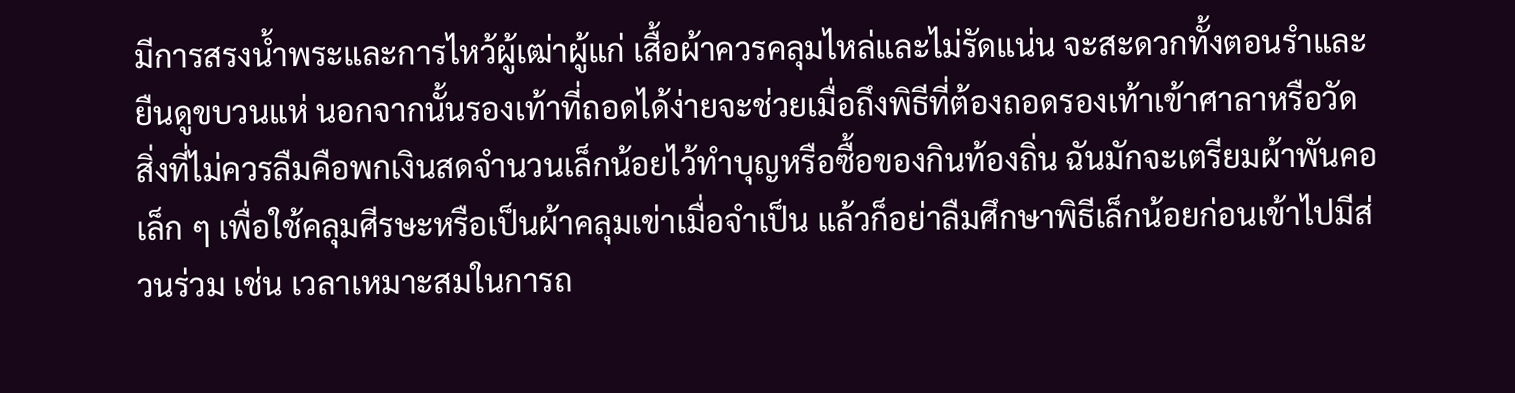มีการสรงน้ำพระและการไหว้ผู้เฒ่าผู้แก่ เสื้อผ้าควรคลุมไหล่และไม่รัดแน่น จะสะดวกทั้งตอนรำและยืนดูขบวนแห่ นอกจากนั้นรองเท้าที่ถอดได้ง่ายจะช่วยเมื่อถึงพิธีที่ต้องถอดรองเท้าเข้าศาลาหรือวัด
สิ่งที่ไม่ควรลืมคือพกเงินสดจำนวนเล็กน้อยไว้ทำบุญหรือซื้อของกินท้องถิ่น ฉันมักจะเตรียมผ้าพันคอเล็ก ๆ เพื่อใช้คลุมศีรษะหรือเป็นผ้าคลุมเข่าเมื่อจำเป็น แล้วก็อย่าลืมศึกษาพิธีเล็กน้อยก่อนเข้าไปมีส่วนร่วม เช่น เวลาเหมาะสมในการถ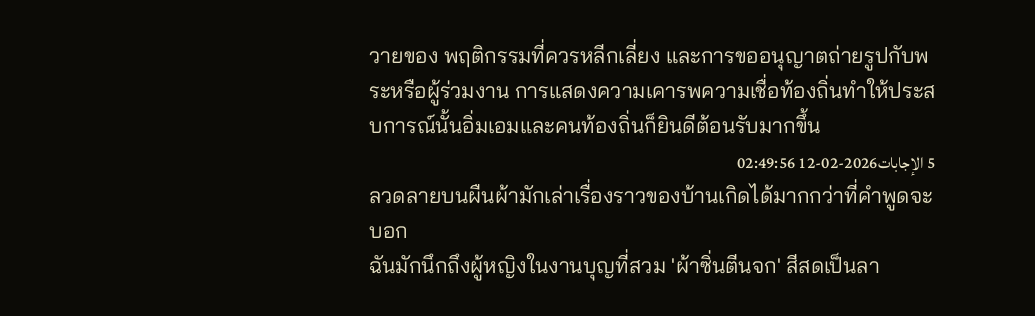วายของ พฤติกรรมที่ควรหลีกเลี่ยง และการขออนุญาตถ่ายรูปกับพระหรือผู้ร่วมงาน การแสดงความเคารพความเชื่อท้องถิ่นทำให้ประสบการณ์นั้นอิ่มเอมและคนท้องถิ่นก็ยินดีต้อนรับมากขึ้น
5 الإجابات2026-02-12 02:49:56
ลวดลายบนผืนผ้ามักเล่าเรื่องราวของบ้านเกิดได้มากกว่าที่คำพูดจะบอก
ฉันมักนึกถึงผู้หญิงในงานบุญที่สวม 'ผ้าซิ่นตีนจก' สีสดเป็นลา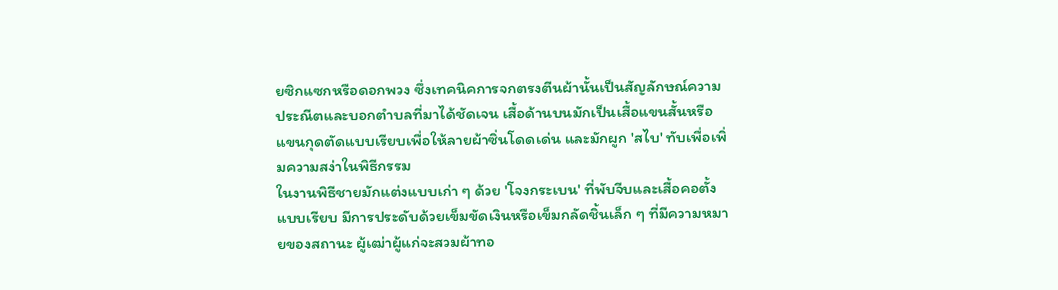ยซิกแซกหรือดอกพวง ซึ่งเทคนิคการจกตรงตีนผ้านั้นเป็นสัญลักษณ์ความประณีตและบอกตำบลที่มาได้ชัดเจน เสื้อด้านบนมักเป็นเสื้อแขนสั้นหรือแขนกุดตัดแบบเรียบเพื่อให้ลายผ้าซิ่นโดดเด่น และมักผูก 'สไบ' ทับเพื่อเพิ่มความสง่าในพิธีกรรม
ในงานพิธีชายมักแต่งแบบเก่า ๆ ด้วย 'โจงกระเบน' ที่พับจีบและเสื้อคอตั้งแบบเรียบ มีการประดับด้วยเข็มขัดเงินหรือเข็มกลัดชิ้นเล็ก ๆ ที่มีความหมายของสถานะ ผู้เฒ่าผู้แก่จะสวมผ้าทอ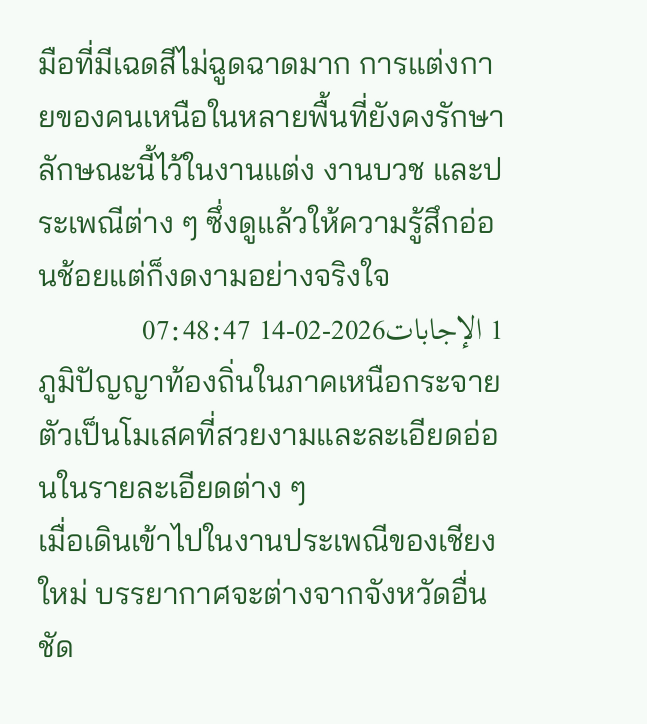มือที่มีเฉดสีไม่ฉูดฉาดมาก การแต่งกายของคนเหนือในหลายพื้นที่ยังคงรักษาลักษณะนี้ไว้ในงานแต่ง งานบวช และประเพณีต่าง ๆ ซึ่งดูแล้วให้ความรู้สึกอ่อนช้อยแต่ก็งดงามอย่างจริงใจ
1 الإجابات2026-02-14 07:48:47
ภูมิปัญญาท้องถิ่นในภาคเหนือกระจายตัวเป็นโมเสคที่สวยงามและละเอียดอ่อนในรายละเอียดต่าง ๆ
เมื่อเดินเข้าไปในงานประเพณีของเชียงใหม่ บรรยากาศจะต่างจากจังหวัดอื่นชัด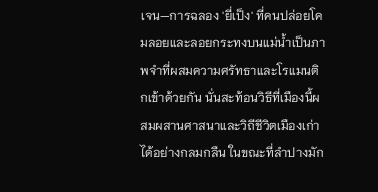เจน—การฉลอง 'ยี่เป็ง' ที่คนปล่อยโคมลอยและลอยกระทงบนแม่น้ำเป็นภาพจำที่ผสมความศรัทธาและโรแมนติกเข้าด้วยกัน นั่นสะท้อนวิธีที่เมืองนี้ผสมผสานศาสนาและวิถีชีวิตเมืองเก่าได้อย่างกลมกลืน ในขณะที่ลำปางมัก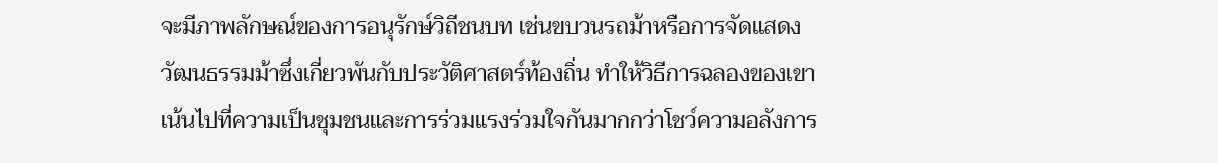จะมีภาพลักษณ์ของการอนุรักษ์วิถีชนบท เช่นขบวนรถม้าหรือการจัดแสดงวัฒนธรรมม้าซึ่งเกี่ยวพันกับประวัติศาสตร์ท้องถิ่น ทำให้วิธีการฉลองของเขาเน้นไปที่ความเป็นชุมชนและการร่วมแรงร่วมใจกันมากกว่าโชว์ความอลังการ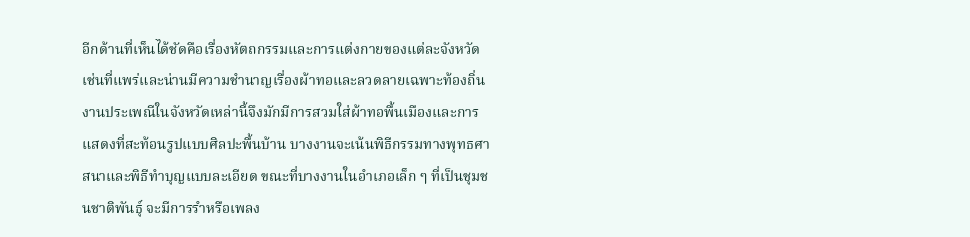อีกด้านที่เห็นได้ชัดคือเรื่องหัตถกรรมและการแต่งกายของแต่ละจังหวัด เช่นที่แพร่และน่านมีความชำนาญเรื่องผ้าทอและลวดลายเฉพาะท้องถิ่น งานประเพณีในจังหวัดเหล่านี้จึงมักมีการสวมใส่ผ้าทอพื้นเมืองและการแสดงที่สะท้อนรูปแบบศิลปะพื้นบ้าน บางงานจะเน้นพิธีกรรมทางพุทธศาสนาและพิธีทำบุญแบบละเอียด ขณะที่บางงานในอำเภอเล็ก ๆ ที่เป็นชุมชนชาติพันธุ์ จะมีการรำหรือเพลง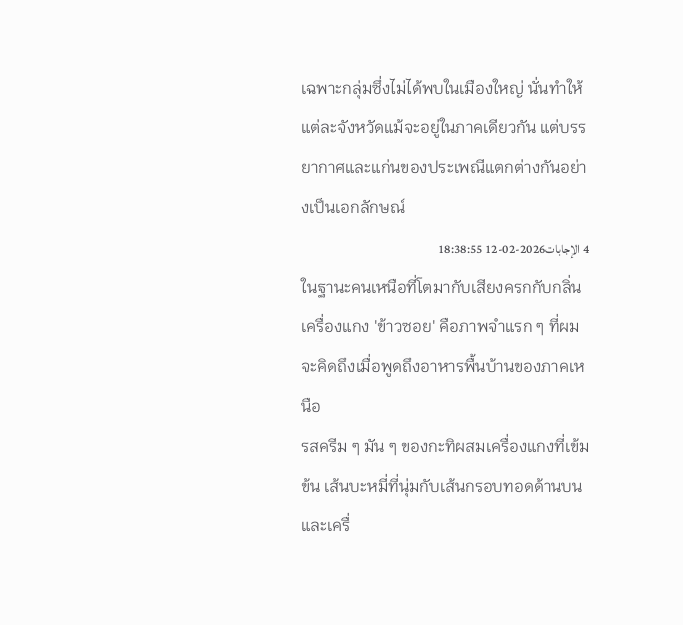เฉพาะกลุ่มซึ่งไม่ได้พบในเมืองใหญ่ นั่นทำให้แต่ละจังหวัดแม้จะอยู่ในภาคเดียวกัน แต่บรรยากาศและแก่นของประเพณีแตกต่างกันอย่างเป็นเอกลักษณ์
4 الإجابات2026-02-12 18:38:55
ในฐานะคนเหนือที่โตมากับเสียงครกกับกลิ่นเครื่องแกง 'ข้าวซอย' คือภาพจำแรก ๆ ที่ผมจะคิดถึงเมื่อพูดถึงอาหารพื้นบ้านของภาคเหนือ
รสครีม ๆ มัน ๆ ของกะทิผสมเครื่องแกงที่เข้มข้น เส้นบะหมี่ที่นุ่มกับเส้นกรอบทอดด้านบน และเครื่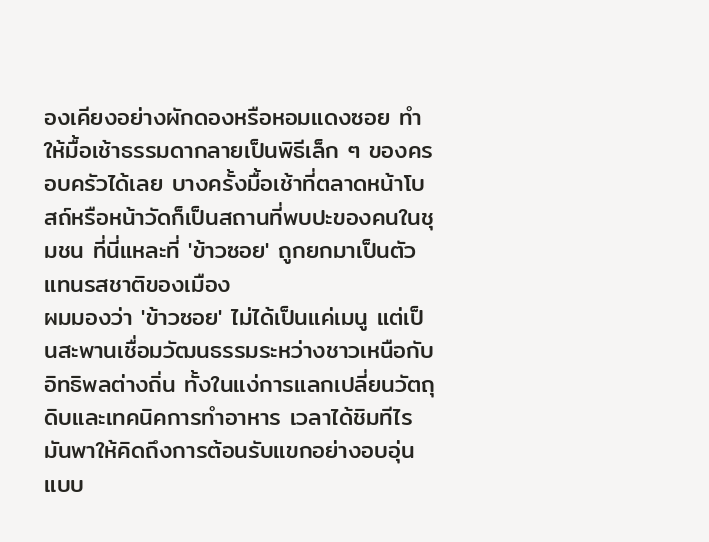องเคียงอย่างผักดองหรือหอมแดงซอย ทำให้มื้อเช้าธรรมดากลายเป็นพิธีเล็ก ๆ ของครอบครัวได้เลย บางครั้งมื้อเช้าที่ตลาดหน้าโบสถ์หรือหน้าวัดก็เป็นสถานที่พบปะของคนในชุมชน ที่นี่แหละที่ 'ข้าวซอย' ถูกยกมาเป็นตัวแทนรสชาติของเมือง
ผมมองว่า 'ข้าวซอย' ไม่ได้เป็นแค่เมนู แต่เป็นสะพานเชื่อมวัฒนธรรมระหว่างชาวเหนือกับอิทธิพลต่างถิ่น ทั้งในแง่การแลกเปลี่ยนวัตถุดิบและเทคนิคการทำอาหาร เวลาได้ชิมทีไร มันพาให้คิดถึงการต้อนรับแขกอย่างอบอุ่นแบบ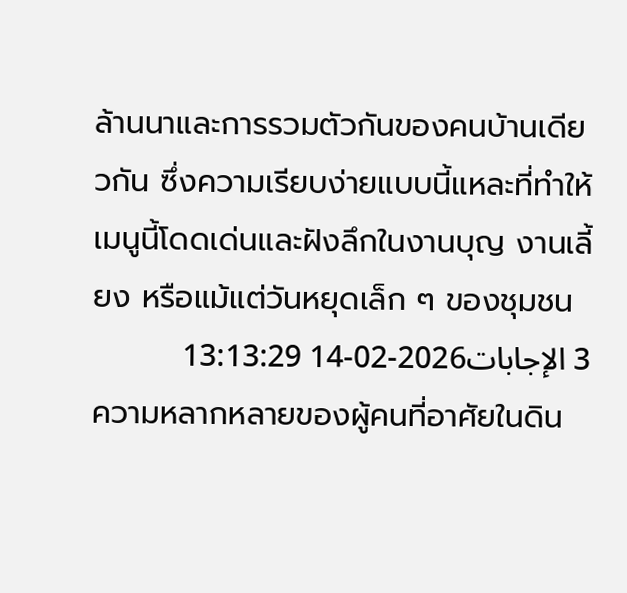ล้านนาและการรวมตัวกันของคนบ้านเดียวกัน ซึ่งความเรียบง่ายแบบนี้แหละที่ทำให้เมนูนี้โดดเด่นและฝังลึกในงานบุญ งานเลี้ยง หรือแม้แต่วันหยุดเล็ก ๆ ของชุมชน
3 الإجابات2026-02-14 13:13:29
ความหลากหลายของผู้คนที่อาศัยในดิน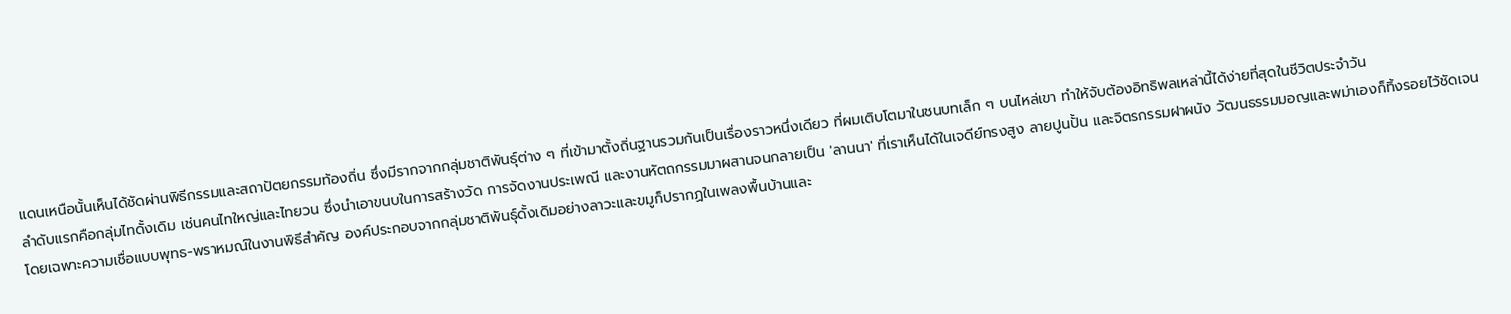แดนเหนือนั้นเห็นได้ชัดผ่านพิธีกรรมและสถาปัตยกรรมท้องถิ่น ซึ่งมีรากจากกลุ่มชาติพันธุ์ต่าง ๆ ที่เข้ามาตั้งถิ่นฐานรวมกันเป็นเรื่องราวหนึ่งเดียว ที่ผมเติบโตมาในชนบทเล็ก ๆ บนไหล่เขา ทำให้จับต้องอิทธิพลเหล่านี้ได้ง่ายที่สุดในชีวิตประจำวัน
ลำดับแรกคือกลุ่มไทดั้งเดิม เช่นคนไทใหญ่และไทยวน ซึ่งนำเอาขนบในการสร้างวัด การจัดงานประเพณี และงานหัตถกรรมมาผสานจนกลายเป็น 'ลานนา' ที่เราเห็นได้ในเจดีย์ทรงสูง ลายปูนปั้น และจิตรกรรมฝาผนัง วัฒนธรรมมอญและพม่าเองก็ทิ้งรอยไว้ชัดเจน โดยเฉพาะความเชื่อแบบพุทธ-พราหมณ์ในงานพิธีสำคัญ องค์ประกอบจากกลุ่มชาติพันธุ์ดั้งเดิมอย่างลาวะและขมูก็ปรากฏในเพลงพื้นบ้านและ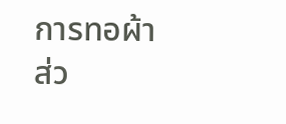การทอผ้า
ส่ว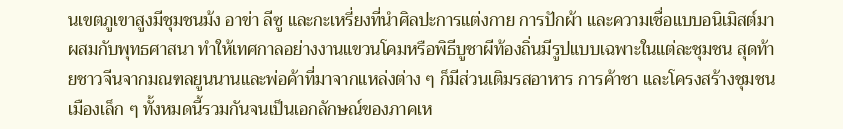นเขตภูเขาสูงมีชุมชนม้ง อาข่า ลีซู และกะเหรี่ยงที่นำศิลปะการแต่งกาย การปักผ้า และความเชื่อแบบอนิเมิสต์มาผสมกับพุทธศาสนา ทำให้เทศกาลอย่างงานแขวนโคมหรือพิธีบูชาผีท้องถิ่นมีรูปแบบเฉพาะในแต่ละชุมชน สุดท้ายชาวจีนจากมณฑลยูนนานและพ่อค้าที่มาจากแหล่งต่าง ๆ ก็มีส่วนเติมรสอาหาร การค้าชา และโครงสร้างชุมชนเมืองเล็ก ๆ ทั้งหมดนี้รวมกันจนเป็นเอกลักษณ์ของภาคเห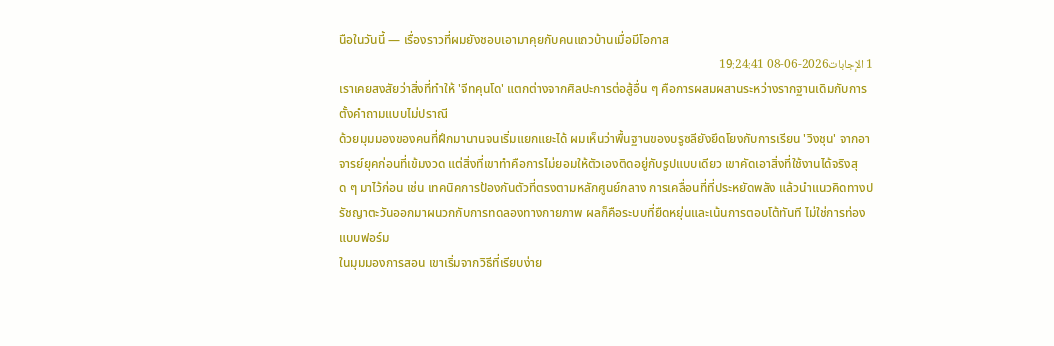นือในวันนี้ — เรื่องราวที่ผมยังชอบเอามาคุยกับคนแถวบ้านเมื่อมีโอกาส
1 الإجابات2026-06-08 19:24:41
เราเคยสงสัยว่าสิ่งที่ทำให้ 'จีทคุนโด' แตกต่างจากศิลปะการต่อสู้อื่น ๆ คือการผสมผสานระหว่างรากฐานเดิมกับการตั้งคำถามแบบไม่ปราณี
ด้วยมุมมองของคนที่ฝึกมานานจนเริ่มแยกแยะได้ ผมเห็นว่าพื้นฐานของบรูซลียังยึดโยงกับการเรียน 'วิงชุน' จากอาจารย์ยุคก่อนที่เข้มงวด แต่สิ่งที่เขาทำคือการไม่ยอมให้ตัวเองติดอยู่กับรูปแบบเดียว เขาคัดเอาสิ่งที่ใช้งานได้จริงสุด ๆ มาไว้ก่อน เช่น เทคนิคการป้องกันตัวที่ตรงตามหลักศูนย์กลาง การเคลื่อนที่ที่ประหยัดพลัง แล้วนำแนวคิดทางปรัชญาตะวันออกมาผนวกกับการทดลองทางกายภาพ ผลก็คือระบบที่ยืดหยุ่นและเน้นการตอบโต้ทันที ไม่ใช่การท่องแบบฟอร์ม
ในมุมมองการสอน เขาเริ่มจากวิธีที่เรียบง่าย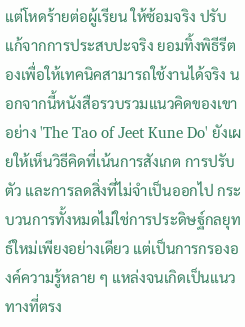แต่โหดร้ายต่อผู้เรียน ให้ซ้อมจริง ปรับแก้จากการประสบปะจริง ยอมทิ้งพิธีรีตองเพื่อให้เทคนิคสามารถใช้งานได้จริง นอกจากนี้หนังสือรวบรวมแนวคิดของเขาอย่าง 'The Tao of Jeet Kune Do' ยังเผยให้เห็นวิธีคิดที่เน้นการสังเกต การปรับตัว และการลดสิ่งที่ไม่จำเป็นออกไป กระบวนการทั้งหมดไม่ใช่การประดิษฐ์กลยุทธ์ใหม่เพียงอย่างเดียว แต่เป็นการกรององค์ความรู้หลาย ๆ แหล่งจนเกิดเป็นแนวทางที่ตรง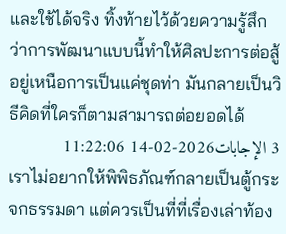และใช้ได้จริง ทิ้งท้ายไว้ด้วยความรู้สึกว่าการพัฒนาแบบนี้ทำให้ศิลปะการต่อสู้อยู่เหนือการเป็นแค่ชุดท่า มันกลายเป็นวิธีคิดที่ใครก็ตามสามารถต่อยอดได้
3 الإجابات2026-02-14 11:22:06
เราไม่อยากให้พิพิธภัณฑ์กลายเป็นตู้กระจกธรรมดา แต่ควรเป็นที่ที่เรื่องเล่าท้อง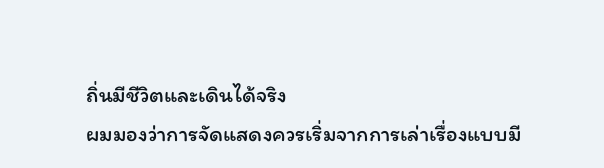ถิ่นมีชีวิตและเดินได้จริง
ผมมองว่าการจัดแสดงควรเริ่มจากการเล่าเรื่องแบบมี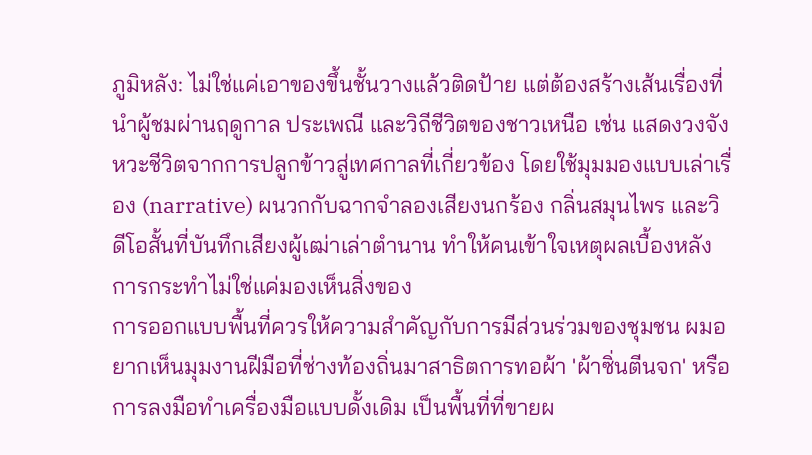ภูมิหลัง: ไม่ใช่แค่เอาของขึ้นชั้นวางแล้วติดป้าย แต่ต้องสร้างเส้นเรื่องที่นำผู้ชมผ่านฤดูกาล ประเพณี และวิถีชีวิตของชาวเหนือ เช่น แสดงวงจังหวะชีวิตจากการปลูกข้าวสู่เทศกาลที่เกี่ยวข้อง โดยใช้มุมมองแบบเล่าเรื่อง (narrative) ผนวกกับฉากจำลองเสียงนกร้อง กลิ่นสมุนไพร และวิดีโอสั้นที่บันทึกเสียงผู้เฒ่าเล่าตำนาน ทำให้คนเข้าใจเหตุผลเบื้องหลังการกระทำไม่ใช่แค่มองเห็นสิ่งของ
การออกแบบพื้นที่ควรให้ความสำคัญกับการมีส่วนร่วมของชุมชน ผมอยากเห็นมุมงานฝีมือที่ช่างท้องถิ่นมาสาธิตการทอผ้า 'ผ้าซิ่นตีนจก' หรือการลงมือทำเครื่องมือแบบดั้งเดิม เป็นพื้นที่ที่ขายผ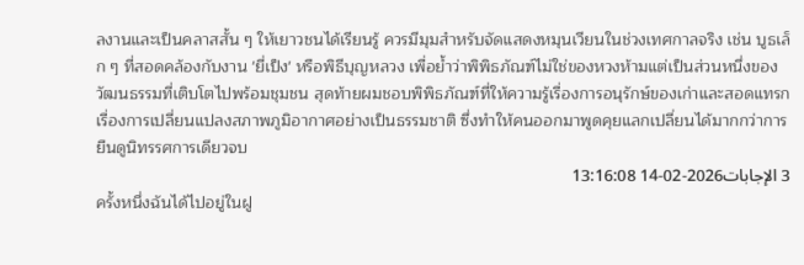ลงานและเป็นคลาสสั้น ๆ ให้เยาวชนได้เรียนรู้ ควรมีมุมสำหรับจัดแสดงหมุนเวียนในช่วงเทศกาลจริง เช่น บูธเล็ก ๆ ที่สอดคล้องกับงาน 'ยี่เป็ง' หรือพิธีบุญหลวง เพื่อย้ำว่าพิพิธภัณฑ์ไม่ใช่ของหวงห้ามแต่เป็นส่วนหนึ่งของวัฒนธรรมที่เติบโตไปพร้อมชุมชน สุดท้ายผมชอบพิพิธภัณฑ์ที่ให้ความรู้เรื่องการอนุรักษ์ของเก่าและสอดแทรกเรื่องการเปลี่ยนแปลงสภาพภูมิอากาศอย่างเป็นธรรมชาติ ซึ่งทำให้คนออกมาพูดคุยแลกเปลี่ยนได้มากกว่าการยืนดูนิทรรศการเดียวจบ
3 الإجابات2026-02-14 13:16:08
ครั้งหนึ่งฉันได้ไปอยู่ในฝู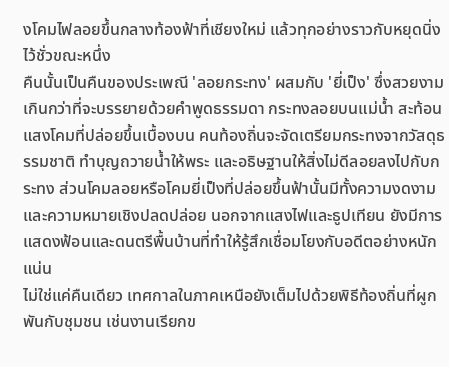งโคมไฟลอยขึ้นกลางท้องฟ้าที่เชียงใหม่ แล้วทุกอย่างราวกับหยุดนิ่งไว้ชั่วขณะหนึ่ง
คืนนั้นเป็นคืนของประเพณี 'ลอยกระทง' ผสมกับ 'ยี่เป็ง' ซึ่งสวยงามเกินกว่าที่จะบรรยายด้วยคำพูดธรรมดา กระทงลอยบนแม่น้ำ สะท้อนแสงโคมที่ปล่อยขึ้นเบื้องบน คนท้องถิ่นจะจัดเตรียมกระทงจากวัสดุธรรมชาติ ทำบุญถวายน้ำให้พระ และอธิษฐานให้สิ่งไม่ดีลอยลงไปกับกระทง ส่วนโคมลอยหรือโคมยี่เป็งที่ปล่อยขึ้นฟ้านั้นมีทั้งความงดงามและความหมายเชิงปลดปล่อย นอกจากแสงไฟและธูปเทียน ยังมีการแสดงฟ้อนและดนตรีพื้นบ้านที่ทำให้รู้สึกเชื่อมโยงกับอดีตอย่างหนักแน่น
ไม่ใช่แค่คืนเดียว เทศกาลในภาคเหนือยังเต็มไปด้วยพิธีท้องถิ่นที่ผูกพันกับชุมชน เช่นงานเรียกข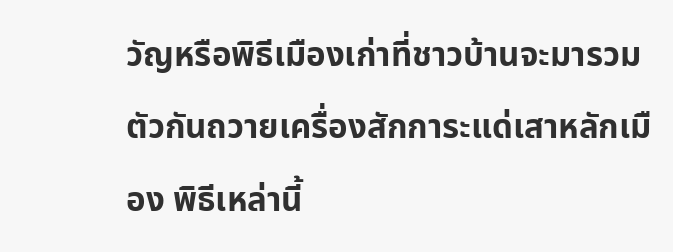วัญหรือพิธีเมืองเก่าที่ชาวบ้านจะมารวมตัวกันถวายเครื่องสักการะแด่เสาหลักเมือง พิธีเหล่านี้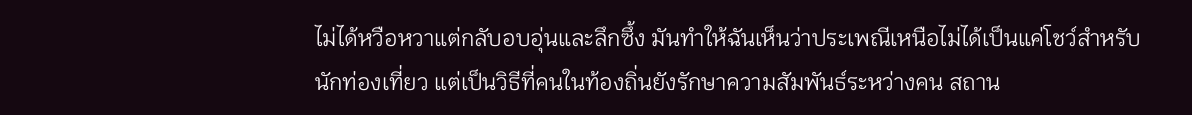ไม่ได้หวือหวาแต่กลับอบอุ่นและลึกซึ้ง มันทำให้ฉันเห็นว่าประเพณีเหนือไม่ได้เป็นแค่โชว์สำหรับนักท่องเที่ยว แต่เป็นวิธีที่คนในท้องถิ่นยังรักษาความสัมพันธ์ระหว่างคน สถาน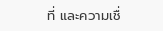ที่ และความเชื่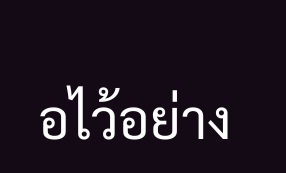อไว้อย่าง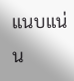แนบแน่น